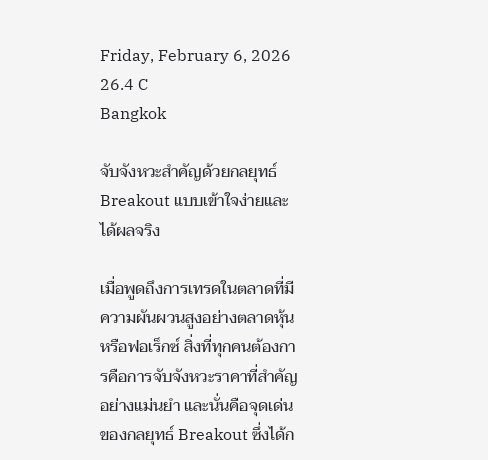Friday, February 6, 2026
26.4 C
Bangkok

จับจังหวะสำคัญด้วยกลยุทธ์ Breakout แบบเข้าใจง่ายและได้ผลจริง

เมื่อพูดถึงการเทรดในตลาดที่มีความผันผวนสูงอย่างตลาดหุ้นหรือฟอเร็กซ์ สิ่งที่ทุกคนต้องการคือการจับจังหวะราคาที่สำคัญอย่างแม่นยำ และนั่นคือจุดเด่นของกลยุทธ์ Breakout ซึ่งได้ก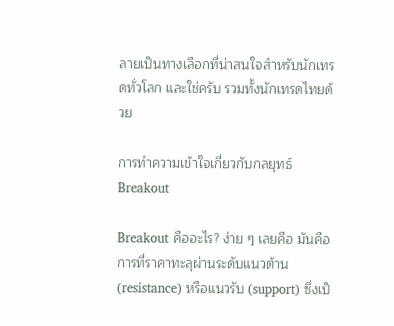ลายเป็นทางเลือกที่น่าสนใจสำหรับนักเทรดทั่วโลก และใช่ครับ รวมทั้งนักเทรดไทยด้วย

การทำความเข้าใจเกี่ยวกับกลยุทธ์ Breakout

Breakout คืออะไร? ง่าย ๆ เลยคือ มันคือการที่ราคาทะลุผ่านระดับแนวต้าน (resistance) หรือแนวรับ (support) ซึ่งเป็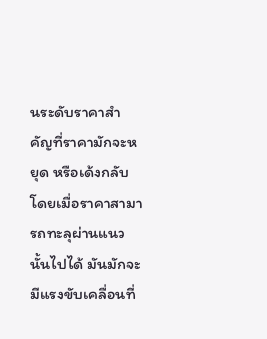นระดับราคาสำคัญที่ราคามักจะหยุด หรือเด้งกลับ โดยเมื่อราคาสามารถทะลุผ่านแนวนั้นไปได้ มันมักจะมีแรงขับเคลื่อนที่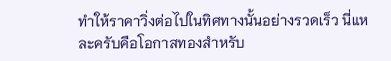ทำให้ราคาวิ่งต่อไปในทิศทางนั้นอย่างรวดเร็ว นี่แหละครับคือโอกาสทองสำหรับ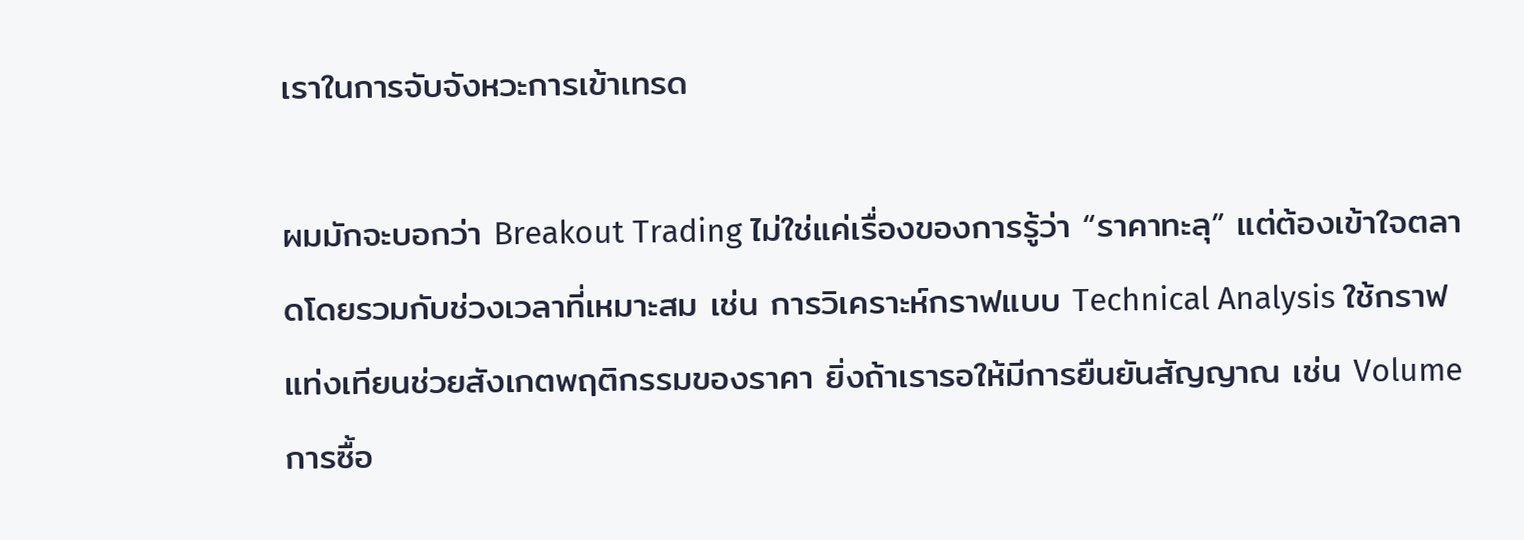เราในการจับจังหวะการเข้าเทรด

ผมมักจะบอกว่า Breakout Trading ไม่ใช่แค่เรื่องของการรู้ว่า “ราคาทะลุ” แต่ต้องเข้าใจตลาดโดยรวมกับช่วงเวลาที่เหมาะสม เช่น การวิเคราะห์กราฟแบบ Technical Analysis ใช้กราฟแท่งเทียนช่วยสังเกตพฤติกรรมของราคา ยิ่งถ้าเรารอให้มีการยืนยันสัญญาณ เช่น Volume การซื้อ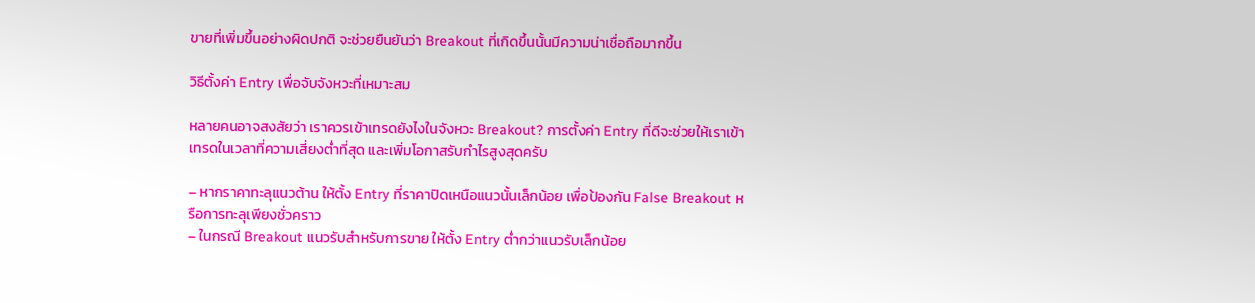ขายที่เพิ่มขึ้นอย่างผิดปกติ จะช่วยยืนยันว่า Breakout ที่เกิดขึ้นนั้นมีความน่าเชื่อถือมากขึ้น

วิธีตั้งค่า Entry เพื่อจับจังหวะที่เหมาะสม

หลายคนอาจสงสัยว่า เราควรเข้าเทรดยังไงในจังหวะ Breakout? การตั้งค่า Entry ที่ดีจะช่วยให้เราเข้าเทรดในเวลาที่ความเสี่ยงต่ำที่สุด และเพิ่มโอกาสรับกำไรสูงสุดครับ

– หากราคาทะลุแนวต้าน ให้ตั้ง Entry ที่ราคาปิดเหนือแนวนั้นเล็กน้อย เพื่อป้องกัน False Breakout หรือการทะลุเพียงชั่วคราว
– ในกรณี Breakout แนวรับสำหรับการขาย ให้ตั้ง Entry ต่ำกว่าแนวรับเล็กน้อย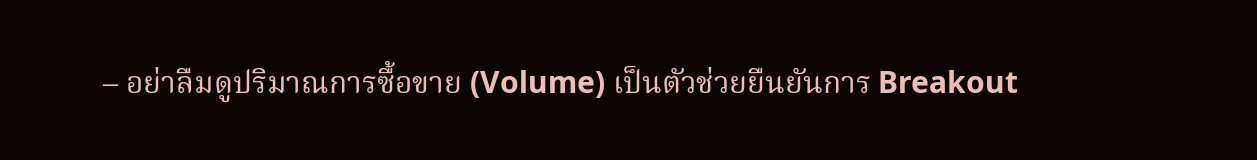– อย่าลืมดูปริมาณการซื้อขาย (Volume) เป็นตัวช่วยยืนยันการ Breakout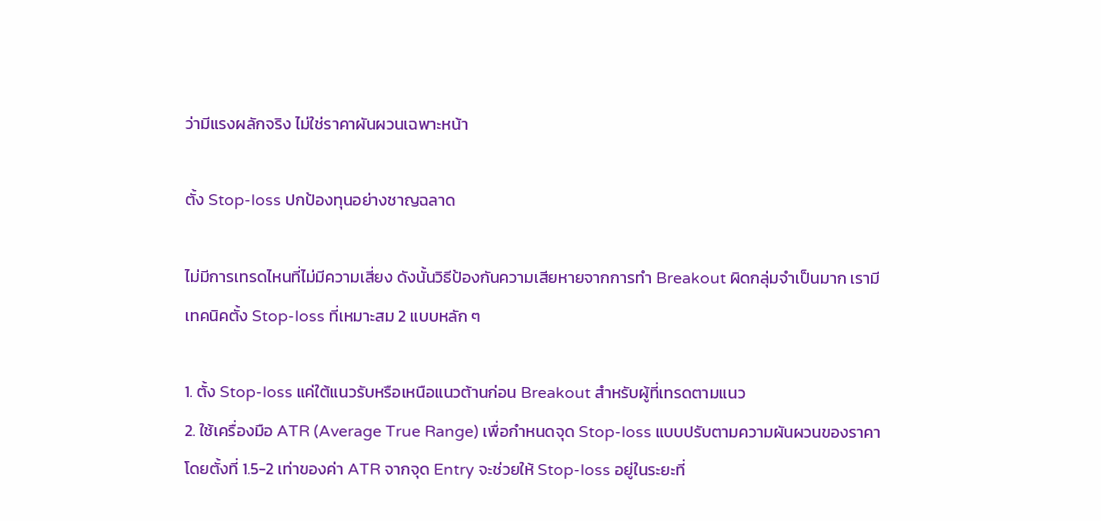ว่ามีแรงผลักจริง ไม่ใช่ราคาผันผวนเฉพาะหน้า

ตั้ง Stop-loss ปกป้องทุนอย่างชาญฉลาด

ไม่มีการเทรดไหนที่ไม่มีความเสี่ยง ดังนั้นวิธีป้องกันความเสียหายจากการทำ Breakout ผิดกลุ่มจำเป็นมาก เรามีเทคนิคตั้ง Stop-loss ที่เหมาะสม 2 แบบหลัก ๆ

1. ตั้ง Stop-loss แค่ใต้แนวรับหรือเหนือแนวต้านก่อน Breakout สำหรับผู้ที่เทรดตามแนว
2. ใช้เครื่องมือ ATR (Average True Range) เพื่อกำหนดจุด Stop-loss แบบปรับตามความผันผวนของราคา โดยตั้งที่ 1.5-2 เท่าของค่า ATR จากจุด Entry จะช่วยให้ Stop-loss อยู่ในระยะที่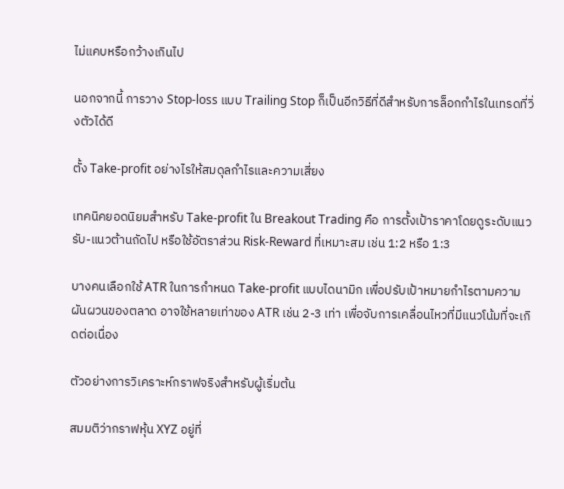ไม่แคบหรือกว้างเกินไป

นอกจากนี้ การวาง Stop-loss แบบ Trailing Stop ก็เป็นอีกวิธีที่ดีสำหรับการล็อกกำไรในเทรดที่วิ่งตัวได้ดี

ตั้ง Take-profit อย่างไรให้สมดุลกำไรและความเสี่ยง

เทคนิคยอดนิยมสำหรับ Take-profit ใน Breakout Trading คือ การตั้งเป้าราคาโดยดูระดับแนวรับ-แนวต้านถัดไป หรือใช้อัตราส่วน Risk-Reward ที่เหมาะสม เช่น 1:2 หรือ 1:3

บางคนเลือกใช้ ATR ในการกำหนด Take-profit แบบไดนามิก เพื่อปรับเป้าหมายกำไรตามความผันผวนของตลาด อาจใช้หลายเท่าของ ATR เช่น 2-3 เท่า เพื่อจับการเคลื่อนไหวที่มีแนวโน้มที่จะเกิดต่อเนื่อง

ตัวอย่างการวิเคราะห์กราฟจริงสำหรับผู้เริ่มต้น

สมมติว่ากราฟหุ้น XYZ อยู่ที่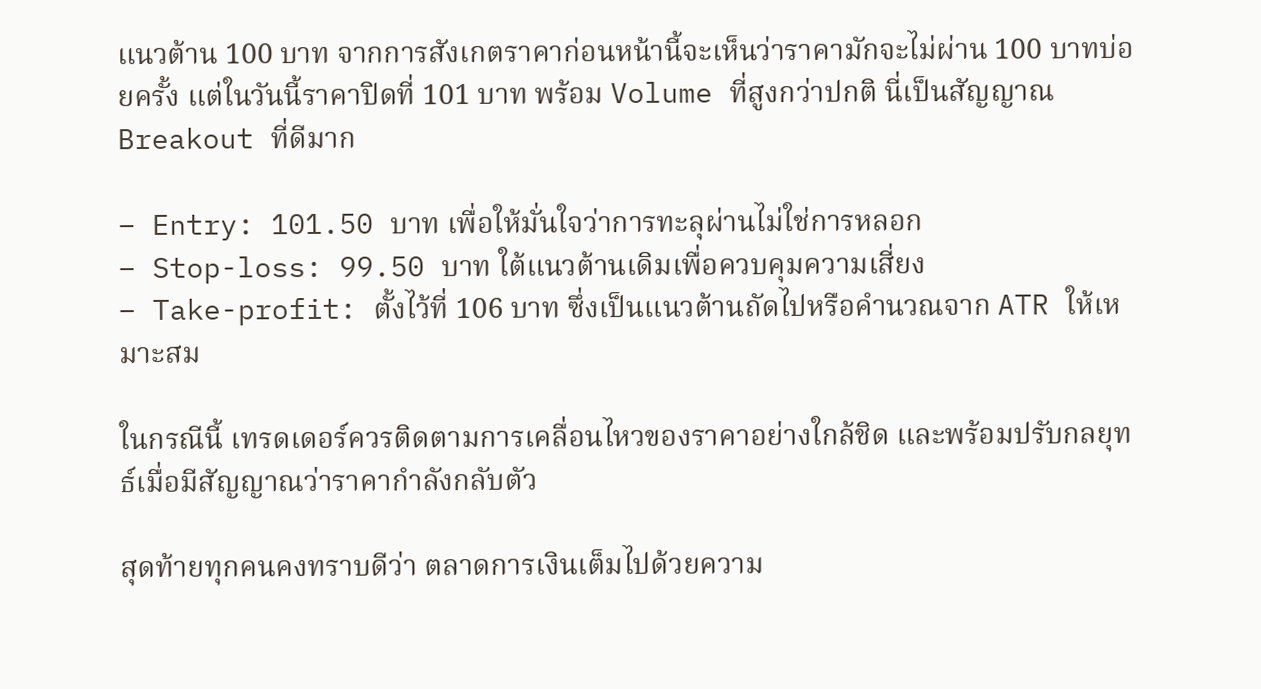แนวต้าน 100 บาท จากการสังเกตราคาก่อนหน้านี้จะเห็นว่าราคามักจะไม่ผ่าน 100 บาทบ่อยครั้ง แต่ในวันนี้ราคาปิดที่ 101 บาท พร้อม Volume ที่สูงกว่าปกติ นี่เป็นสัญญาณ Breakout ที่ดีมาก

– Entry: 101.50 บาท เพื่อให้มั่นใจว่าการทะลุผ่านไม่ใช่การหลอก
– Stop-loss: 99.50 บาท ใต้แนวต้านเดิมเพื่อควบคุมความเสี่ยง
– Take-profit: ตั้งไว้ที่ 106 บาท ซึ่งเป็นแนวต้านถัดไปหรือคำนวณจาก ATR ให้เหมาะสม

ในกรณีนี้ เทรดเดอร์ควรติดตามการเคลื่อนไหวของราคาอย่างใกล้ชิด และพร้อมปรับกลยุทธ์เมื่อมีสัญญาณว่าราคากำลังกลับตัว

สุดท้ายทุกคนคงทราบดีว่า ตลาดการเงินเต็มไปด้วยความ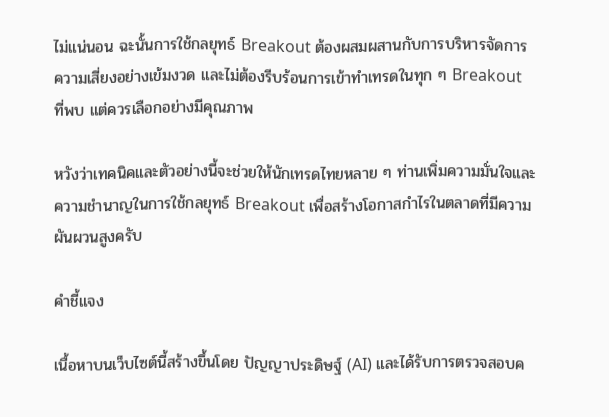ไม่แน่นอน ฉะนั้นการใช้กลยุทธ์ Breakout ต้องผสมผสานกับการบริหารจัดการความเสี่ยงอย่างเข้มงวด และไม่ต้องรีบร้อนการเข้าทำเทรดในทุก ๆ Breakout ที่พบ แต่ควรเลือกอย่างมีคุณภาพ

หวังว่าเทคนิคและตัวอย่างนี้จะช่วยให้นักเทรดไทยหลาย ๆ ท่านเพิ่มความมั่นใจและความชำนาญในการใช้กลยุทธ์ Breakout เพื่อสร้างโอกาสกำไรในตลาดที่มีความผันผวนสูงครับ

คำชี้แจง

เนื้อหาบนเว็บไซต์นี้สร้างขึ้นโดย ปัญญาประดิษฐ์ (AI) และได้รับการตรวจสอบค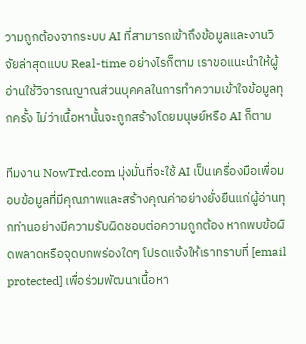วามถูกต้องจากระบบ AI ที่สามารถเข้าถึงข้อมูลและงานวิจัยล่าสุดแบบ Real-time อย่างไรก็ตาม เราขอแนะนำให้ผู้อ่านใช้วิจารณญาณส่วนบุคคลในการทำความเข้าใจข้อมูลทุกครั้ง ไม่ว่าเนื้อหานั้นจะถูกสร้างโดยมนุษย์หรือ AI ก็ตาม

ทีมงาน NowTrd.com มุ่งมั่นที่จะใช้ AI เป็นเครื่องมือเพื่อมอบข้อมูลที่มีคุณภาพและสร้างคุณค่าอย่างยั่งยืนแก่ผู้อ่านทุกท่านอย่างมีความรับผิดชอบต่อความถูกต้อง หากพบข้อผิดพลาดหรือจุดบกพร่องใดๆ โปรดแจ้งให้เราทราบที่ [email protected] เพื่อร่วมพัฒนาเนื้อหา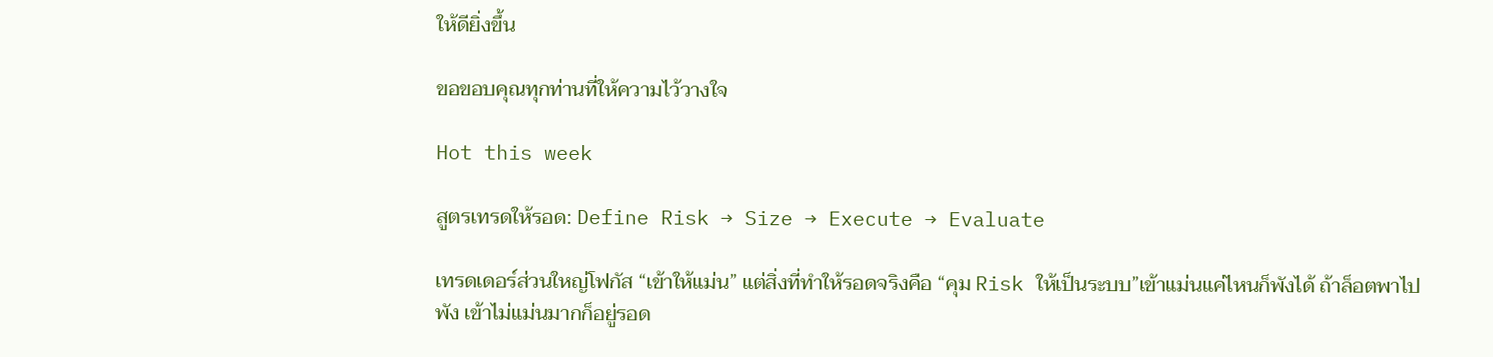ให้ดียิ่งขึ้น

ขอขอบคุณทุกท่านที่ให้ความไว้วางใจ

Hot this week

สูตรเทรดให้รอด: Define Risk → Size → Execute → Evaluate

เทรดเดอร์ส่วนใหญ่โฟกัส “เข้าให้แม่น” แต่สิ่งที่ทำให้รอดจริงคือ “คุม Risk ให้เป็นระบบ”เข้าแม่นแค่ไหนก็พังได้ ถ้าล็อตพาไปพัง เข้าไม่แม่นมากก็อยู่รอด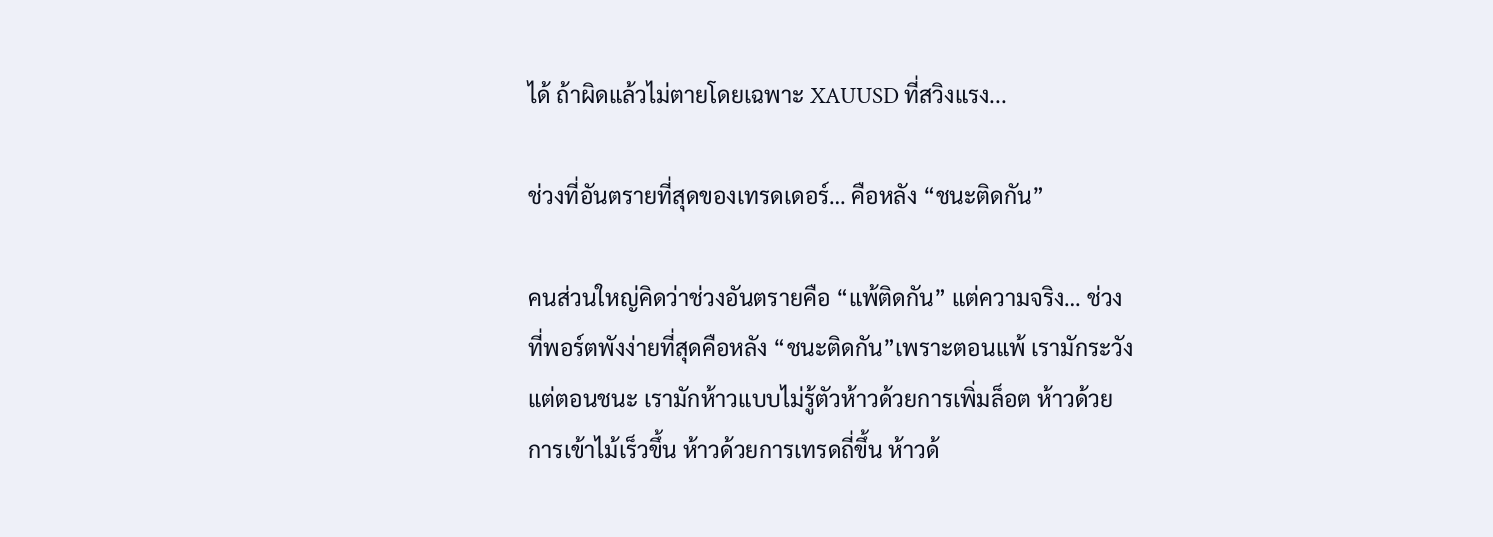ได้ ถ้าผิดแล้วไม่ตายโดยเฉพาะ XAUUSD ที่สวิงแรง...

ช่วงที่อันตรายที่สุดของเทรดเดอร์… คือหลัง “ชนะติดกัน”

คนส่วนใหญ่คิดว่าช่วงอันตรายคือ “แพ้ติดกัน” แต่ความจริง… ช่วงที่พอร์ตพังง่ายที่สุดคือหลัง “ชนะติดกัน”เพราะตอนแพ้ เรามักระวัง แต่ตอนชนะ เรามักห้าวแบบไม่รู้ตัวห้าวด้วยการเพิ่มล็อต ห้าวด้วยการเข้าไม้เร็วขึ้น ห้าวด้วยการเทรดถี่ขึ้น ห้าวด้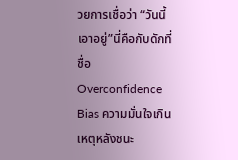วยการเชื่อว่า “วันนี้เอาอยู่”นี่คือกับดักที่ชื่อ Overconfidence Bias ความมั่นใจเกินเหตุหลังชนะ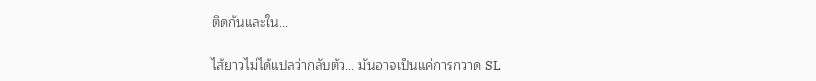ติดกันและใน...

ไส้ยาวไม่ได้แปลว่ากลับตัว… มันอาจเป็นแค่การกวาด SL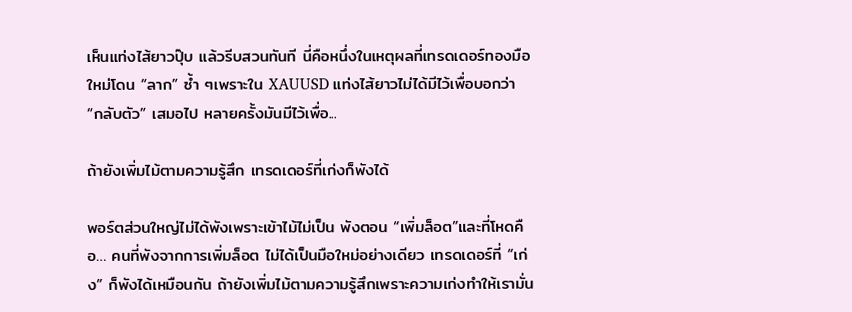เห็นแท่งไส้ยาวปุ๊บ แล้วรีบสวนทันที นี่คือหนึ่งในเหตุผลที่เทรดเดอร์ทองมือใหม่โดน “ลาก” ซ้ำ ๆเพราะใน XAUUSD แท่งไส้ยาวไม่ได้มีไว้เพื่อบอกว่า “กลับตัว” เสมอไป หลายครั้งมันมีไว้เพื่อ...

ถ้ายังเพิ่มไม้ตามความรู้สึก เทรดเดอร์ที่เก่งก็พังได้

พอร์ตส่วนใหญ่ไม่ได้พังเพราะเข้าไม้ไม่เป็น พังตอน “เพิ่มล็อต”และที่โหดคือ… คนที่พังจากการเพิ่มล็อต ไม่ได้เป็นมือใหม่อย่างเดียว เทรดเดอร์ที่ “เก่ง” ก็พังได้เหมือนกัน ถ้ายังเพิ่มไม้ตามความรู้สึกเพราะความเก่งทำให้เรามั่น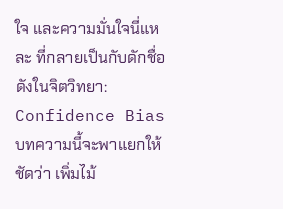ใจ และความมั่นใจนี่แหละ ที่กลายเป็นกับดักชื่อดังในจิตวิทยา: Confidence Biasบทความนี้จะพาแยกให้ชัดว่า เพิ่มไม้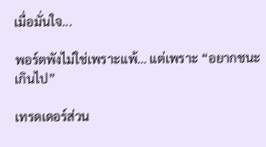เมื่อมั่นใจ...

พอร์ตพังไม่ใช่เพราะแพ้… แต่เพราะ “อยากชนะเกินไป”

เทรดเดอร์ส่วน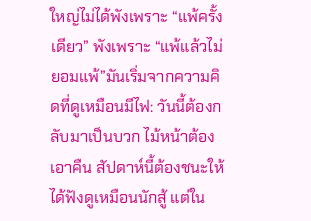ใหญ่ไม่ได้พังเพราะ “แพ้ครั้งเดียว” พังเพราะ “แพ้แล้วไม่ยอมแพ้”มันเริ่มจากความคิดที่ดูเหมือนมีไฟ: วันนี้ต้องกลับมาเป็นบวก ไม้หน้าต้องเอาคืน สัปดาห์นี้ต้องชนะให้ได้ฟังดูเหมือนนักสู้ แต่ใน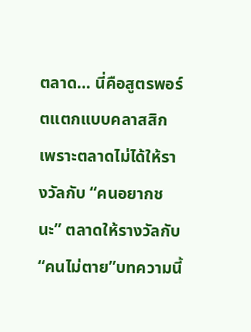ตลาด… นี่คือสูตรพอร์ตแตกแบบคลาสสิก เพราะตลาดไม่ได้ให้รางวัลกับ “คนอยากชนะ” ตลาดให้รางวัลกับ “คนไม่ตาย”บทความนี้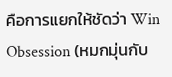คือการแยกให้ชัดว่า Win Obsession (หมกมุ่นกับ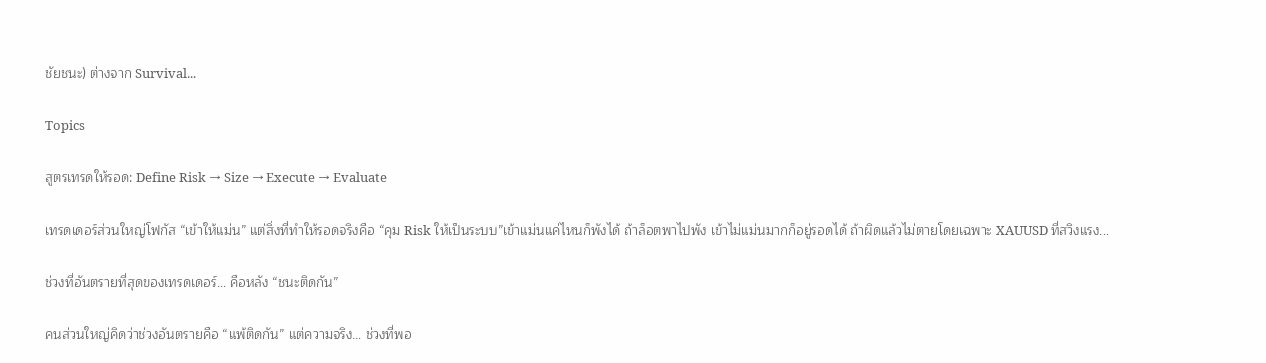ชัยชนะ) ต่างจาก Survival...

Topics

สูตรเทรดให้รอด: Define Risk → Size → Execute → Evaluate

เทรดเดอร์ส่วนใหญ่โฟกัส “เข้าให้แม่น” แต่สิ่งที่ทำให้รอดจริงคือ “คุม Risk ให้เป็นระบบ”เข้าแม่นแค่ไหนก็พังได้ ถ้าล็อตพาไปพัง เข้าไม่แม่นมากก็อยู่รอดได้ ถ้าผิดแล้วไม่ตายโดยเฉพาะ XAUUSD ที่สวิงแรง...

ช่วงที่อันตรายที่สุดของเทรดเดอร์… คือหลัง “ชนะติดกัน”

คนส่วนใหญ่คิดว่าช่วงอันตรายคือ “แพ้ติดกัน” แต่ความจริง… ช่วงที่พอ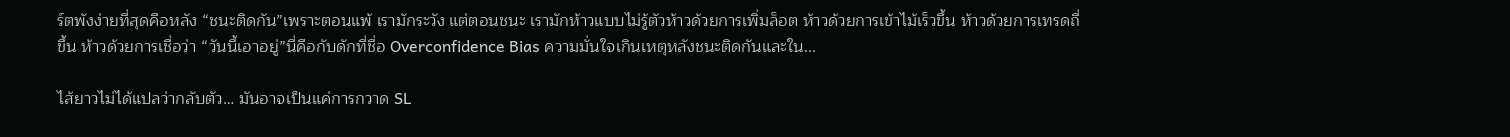ร์ตพังง่ายที่สุดคือหลัง “ชนะติดกัน”เพราะตอนแพ้ เรามักระวัง แต่ตอนชนะ เรามักห้าวแบบไม่รู้ตัวห้าวด้วยการเพิ่มล็อต ห้าวด้วยการเข้าไม้เร็วขึ้น ห้าวด้วยการเทรดถี่ขึ้น ห้าวด้วยการเชื่อว่า “วันนี้เอาอยู่”นี่คือกับดักที่ชื่อ Overconfidence Bias ความมั่นใจเกินเหตุหลังชนะติดกันและใน...

ไส้ยาวไม่ได้แปลว่ากลับตัว… มันอาจเป็นแค่การกวาด SL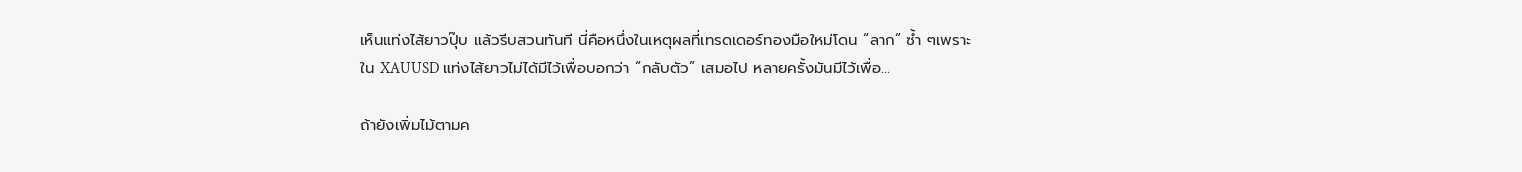เห็นแท่งไส้ยาวปุ๊บ แล้วรีบสวนทันที นี่คือหนึ่งในเหตุผลที่เทรดเดอร์ทองมือใหม่โดน “ลาก” ซ้ำ ๆเพราะใน XAUUSD แท่งไส้ยาวไม่ได้มีไว้เพื่อบอกว่า “กลับตัว” เสมอไป หลายครั้งมันมีไว้เพื่อ...

ถ้ายังเพิ่มไม้ตามค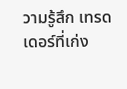วามรู้สึก เทรดเดอร์ที่เก่ง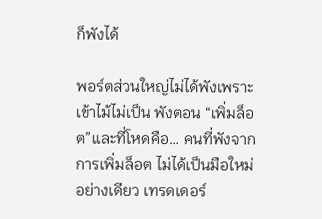ก็พังได้

พอร์ตส่วนใหญ่ไม่ได้พังเพราะเข้าไม้ไม่เป็น พังตอน “เพิ่มล็อต”และที่โหดคือ… คนที่พังจากการเพิ่มล็อต ไม่ได้เป็นมือใหม่อย่างเดียว เทรดเดอร์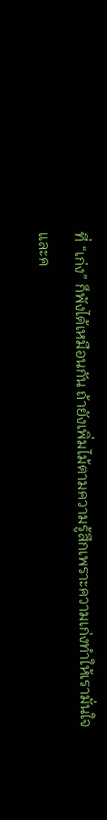ที่ “เก่ง” ก็พังได้เหมือนกัน ถ้ายังเพิ่มไม้ตามความรู้สึกเพราะความเก่งทำให้เรามั่นใจ และค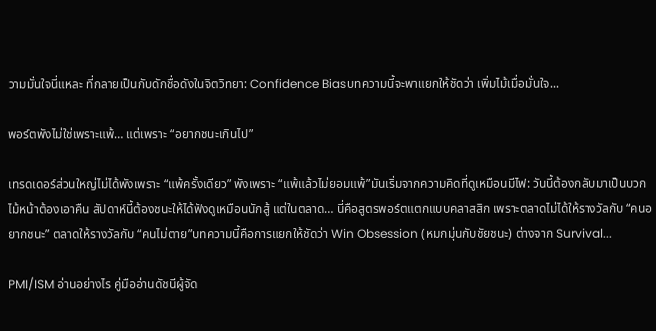วามมั่นใจนี่แหละ ที่กลายเป็นกับดักชื่อดังในจิตวิทยา: Confidence Biasบทความนี้จะพาแยกให้ชัดว่า เพิ่มไม้เมื่อมั่นใจ...

พอร์ตพังไม่ใช่เพราะแพ้… แต่เพราะ “อยากชนะเกินไป”

เทรดเดอร์ส่วนใหญ่ไม่ได้พังเพราะ “แพ้ครั้งเดียว” พังเพราะ “แพ้แล้วไม่ยอมแพ้”มันเริ่มจากความคิดที่ดูเหมือนมีไฟ: วันนี้ต้องกลับมาเป็นบวก ไม้หน้าต้องเอาคืน สัปดาห์นี้ต้องชนะให้ได้ฟังดูเหมือนนักสู้ แต่ในตลาด… นี่คือสูตรพอร์ตแตกแบบคลาสสิก เพราะตลาดไม่ได้ให้รางวัลกับ “คนอยากชนะ” ตลาดให้รางวัลกับ “คนไม่ตาย”บทความนี้คือการแยกให้ชัดว่า Win Obsession (หมกมุ่นกับชัยชนะ) ต่างจาก Survival...

PMI/ISM อ่านอย่างไร คู่มืออ่านดัชนีผู้จัด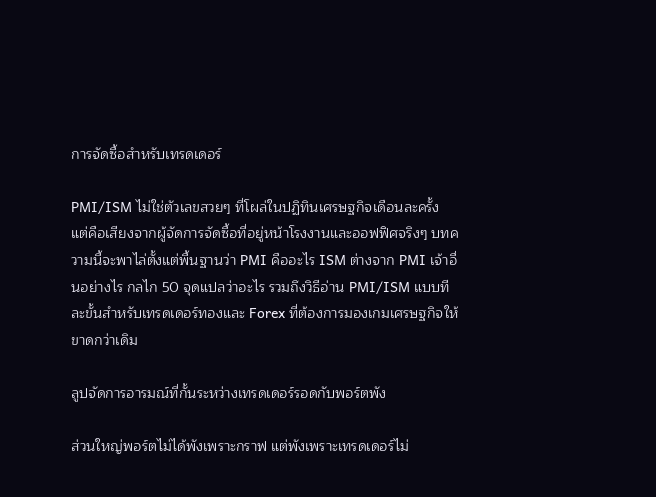การจัดซื้อสำหรับเทรดเดอร์

PMI/ISM ไม่ใช่ตัวเลขสวยๆ ที่โผล่ในปฏิทินเศรษฐกิจเดือนละครั้ง แต่คือเสียงจากผู้จัดการจัดซื้อที่อยู่หน้าโรงงานและออฟฟิศจริงๆ บทความนี้จะพาไล่ตั้งแต่พื้นฐานว่า PMI คืออะไร ISM ต่างจาก PMI เจ้าอื่นอย่างไร กลไก 50 จุดแปลว่าอะไร รวมถึงวิธีอ่าน PMI/ISM แบบทีละขั้นสำหรับเทรดเดอร์ทองและ Forex ที่ต้องการมองเกมเศรษฐกิจให้ขาดกว่าเดิม

ลูปจัดการอารมณ์ที่กั้นระหว่างเทรดเดอร์รอดกับพอร์ตพัง

ส่วนใหญ่พอร์ตไม่ได้พังเพราะกราฟ แต่พังเพราะเทรดเดอร์ไม่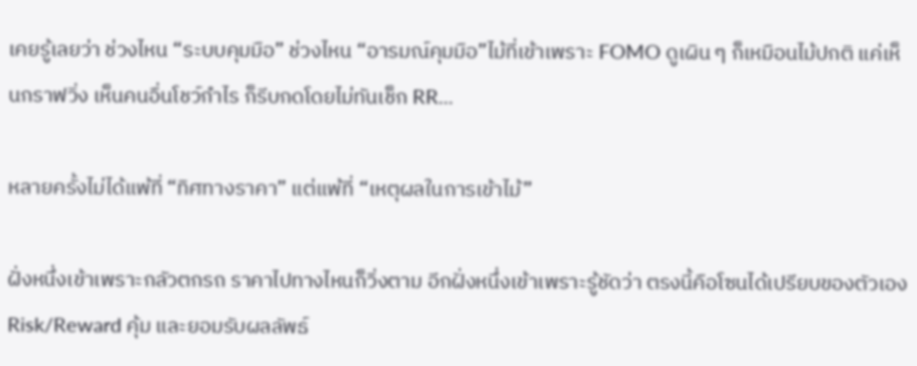เคยรู้เลยว่า ช่วงไหน “ระบบคุมมือ” ช่วงไหน “อารมณ์คุมมือ”ไม้ที่เข้าเพราะ FOMO ดูเผิน ๆ ก็เหมือนไม้ปกติ แค่เห็นกราฟวิ่ง เห็นคนอื่นโชว์กำไร ก็รีบกดโดยไม่ทันเช็ก RR...

หลายครั้งไม่ได้แพ้ที่ “ทิศทางราคา” แต่แพ้ที่ “เหตุผลในการเข้าไม้”

ฝั่งหนึ่งเข้าเพราะกลัวตกรถ ราคาไปทางไหนก็วิ่งตาม อีกฝั่งหนึ่งเข้าเพราะรู้ชัดว่า ตรงนี้คือโซนได้เปรียบของตัวเอง Risk/Reward คุ้ม และยอมรับผลลัพธ์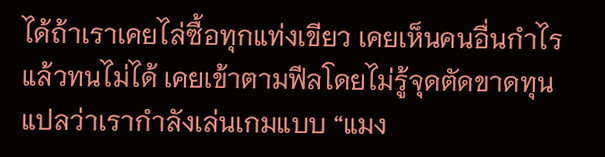ได้ถ้าเราเคยไล่ซื้อทุกแท่งเขียว เคยเห็นคนอื่นกำไรแล้วทนไม่ได้ เคยเข้าตามฟีลโดยไม่รู้จุดตัดขาดทุน แปลว่าเรากำลังเล่นเกมแบบ “แมง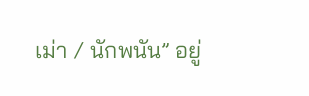เม่า / นักพนัน” อยู่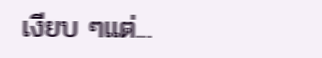เงียบ ๆแต่...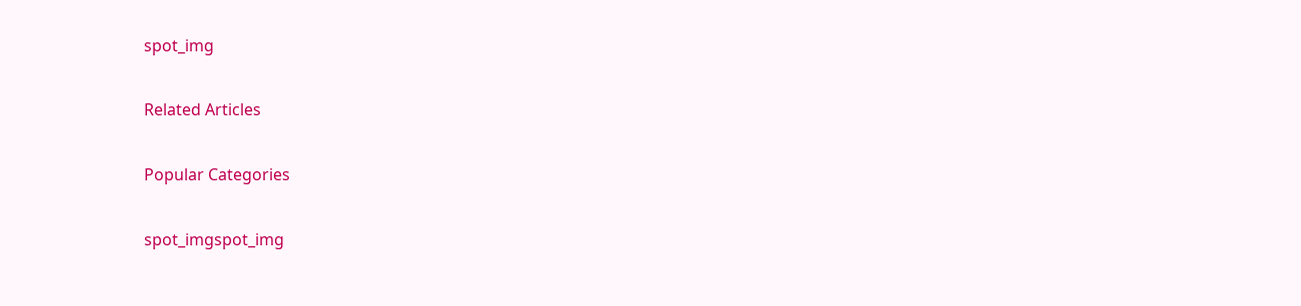spot_img

Related Articles

Popular Categories

spot_imgspot_img